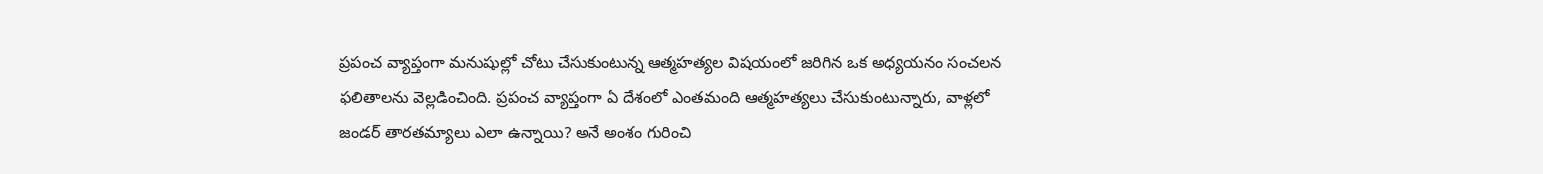ప్రపంచ వ్యాప్తంగా మనుషుల్లో చోటు చేసుకుంటున్న ఆత్మహత్యల విషయంలో జరిగిన ఒక అధ్యయనం సంచలన ఫలితాలను వెల్లడించింది. ప్రపంచ వ్యాప్తంగా ఏ దేశంలో ఎంతమంది ఆత్మహత్యలు చేసుకుంటున్నారు, వాళ్లలో జండర్ తారతమ్యాలు ఎలా ఉన్నాయి? అనే అంశం గురించి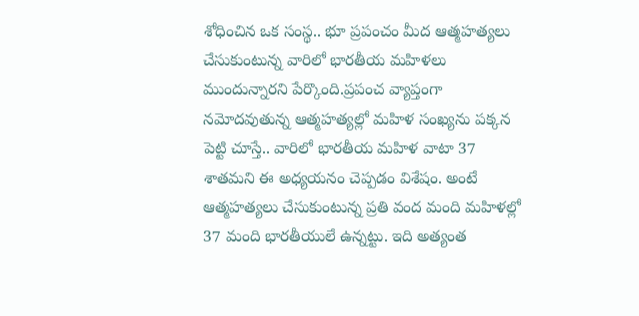శోధించిన ఒక సంస్థ.. భూ ప్రపంచం మీద ఆత్మహత్యలు చేసుకుంటున్న వారిలో భారతీయ మహిళలు ముందున్నారని పేర్కొంది.ప్రపంచ వ్యాప్తంగా నమోదవుతున్న ఆత్మహత్యల్లో మహిళ సంఖ్యను పక్కన పెట్టి చూస్తే.. వారిలో భారతీయ మహిళ వాటా 37 శాతమని ఈ అధ్యయనం చెప్పడం విశేషం. అంటే ఆత్మహత్యలు చేసుకుంటున్న ప్రతి వంద మంది మహిళల్లో 37 మంది భారతీయులే ఉన్నట్టు. ఇది అత్యంత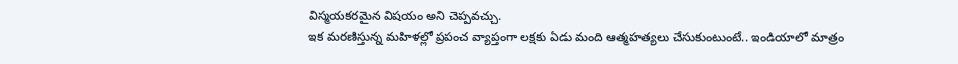విస్మయకరమైన విషయం అని చెప్పవచ్చు.
ఇక మరణిస్తున్న మహిళల్లో ప్రపంచ వ్యాప్తంగా లక్షకు ఏడు మంది ఆత్మహత్యలు చేసుకుంటుంటే.. ఇండియాలో మాత్రం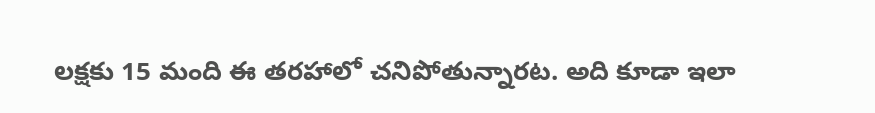లక్షకు 15 మంది ఈ తరహాలో చనిపోతున్నారట. అది కూడా ఇలా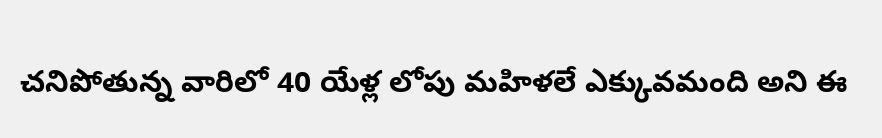చనిపోతున్న వారిలో 40 యేళ్ల లోపు మహిళలే ఎక్కువమంది అని ఈ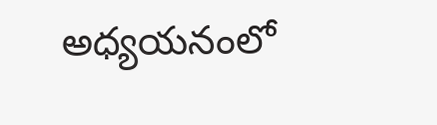అధ్యయనంలో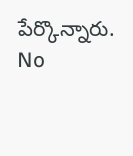పేర్కొన్నారు.
No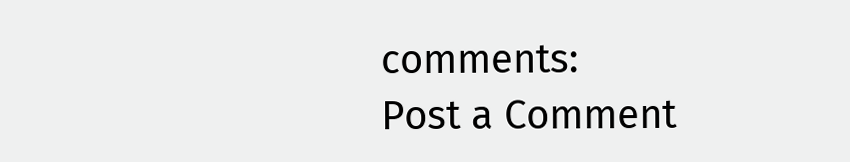comments:
Post a Comment